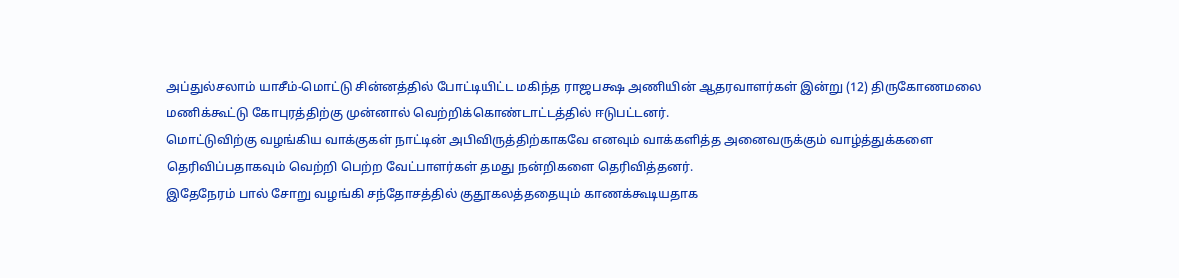அப்துல்சலாம் யாசீம்-மொட்டு சின்னத்தில் போட்டியிட்ட மகிந்த ராஜபக்ஷ அணியின் ஆதரவாளர்கள் இன்று (12) திருகோணமலை மணிக்கூட்டு கோபுரத்திற்கு முன்னால் வெற்றிக்கொண்டாட்டத்தில் ஈடுபட்டனர்.
மொட்டுவிற்கு வழங்கிய வாக்குகள் நாட்டின் அபிவிருத்திற்காகவே எனவும் வாக்களித்த அனைவருக்கும் வாழ்த்துக்களை தெரிவிப்பதாகவும் வெற்றி பெற்ற வேட்பாளர்கள் தமது நன்றிகளை தெரிவித்தனர்.
இதேநேரம் பால் சோறு வழங்கி சந்தோசத்தில் குதூகலத்ததையும் காணக்கூடியதாக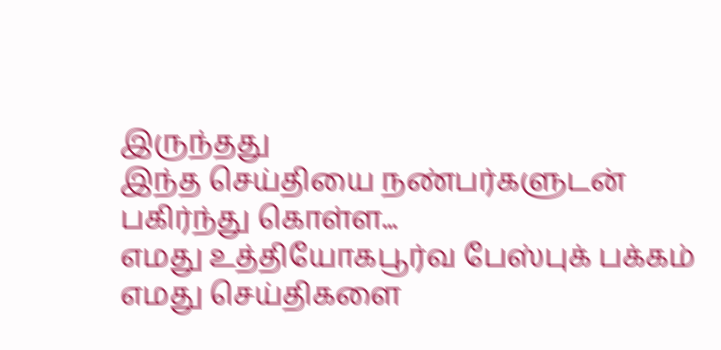இருந்தது
இந்த செய்தியை நண்பர்களுடன் பகிர்ந்து கொள்ள...
எமது உத்தியோகபூர்வ பேஸ்புக் பக்கம்
எமது செய்திகளை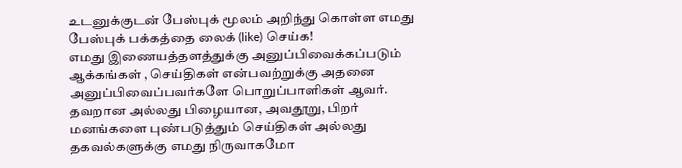உடனுக்குடன் பேஸ்புக் மூலம் அறிந்து கொள்ள எமது பேஸ்புக் பக்கத்தை லைக் (like) செய்க!
எமது இணையத்தளத்துக்கு அனுப்பிவைக்கப்படும் ஆக்கங்கள் , செய்திகள் என்பவற்றுக்கு அதனை அனுப்பிவைப்பவர்களே பொறுப்பாளிகள் ஆவர். தவறான அல்லது பிழையான, அவதூறு, பிறர் மனங்களை புண்படுத்தும் செய்திகள் அல்லது தகவல்களுக்கு எமது நிருவாகமோ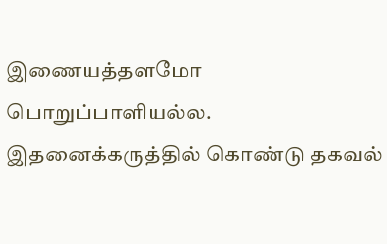இணையத்தளமோ பொறுப்பாளியல்ல. இதனைக்கருத்தில் கொண்டு தகவல்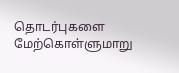தொடர்புகளை மேற்கொள்ளுமாறு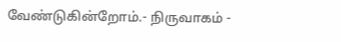வேண்டுகின்றோம்.- நிருவாகம் -